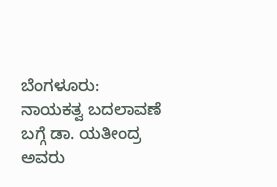ಬೆಂಗಳೂರು: ನಾಯಕತ್ವ ಬದಲಾವಣೆ ಬಗ್ಗೆ ಡಾ. ಯತೀಂದ್ರ ಅವರು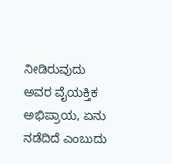ನೀಡಿರುವುದು ಅವರ ವೈಯಕ್ತಿಕ ಅಭಿಪ್ರಾಯ, ಏನು ನಡೆದಿದೆ ಎಂಬುದು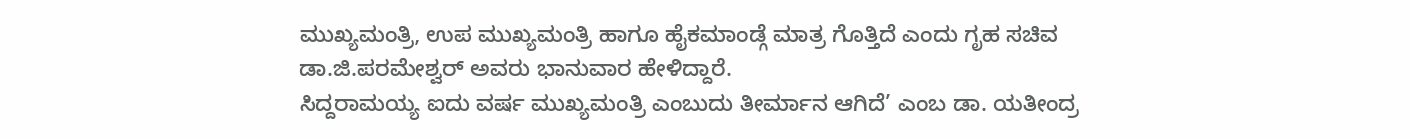ಮುಖ್ಯಮಂತ್ರಿ, ಉಪ ಮುಖ್ಯಮಂತ್ರಿ ಹಾಗೂ ಹೈಕಮಾಂಡ್ಗೆ ಮಾತ್ರ ಗೊತ್ತಿದೆ ಎಂದು ಗೃಹ ಸಚಿವ ಡಾ.ಜಿ.ಪರಮೇಶ್ವರ್ ಅವರು ಭಾನುವಾರ ಹೇಳಿದ್ದಾರೆ.
ಸಿದ್ದರಾಮಯ್ಯ ಐದು ವರ್ಷ ಮುಖ್ಯಮಂತ್ರಿ ಎಂಬುದು ತೀರ್ಮಾನ ಆಗಿದೆ’ ಎಂಬ ಡಾ. ಯತೀಂದ್ರ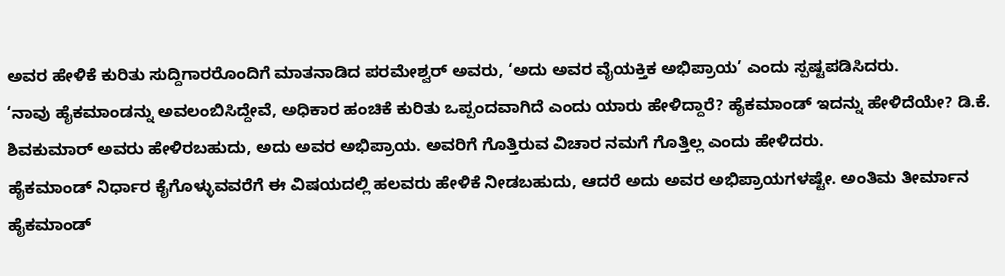ಅವರ ಹೇಳಿಕೆ ಕುರಿತು ಸುದ್ದಿಗಾರರೊಂದಿಗೆ ಮಾತನಾಡಿದ ಪರಮೇಶ್ವರ್ ಅವರು, ‘ಅದು ಅವರ ವೈಯಕ್ತಿಕ ಅಭಿಪ್ರಾಯ’ ಎಂದು ಸ್ಪಷ್ಟಪಡಿಸಿದರು.
‘ನಾವು ಹೈಕಮಾಂಡನ್ನು ಅವಲಂಬಿಸಿದ್ದೇವೆ, ಅಧಿಕಾರ ಹಂಚಿಕೆ ಕುರಿತು ಒಪ್ಪಂದವಾಗಿದೆ ಎಂದು ಯಾರು ಹೇಳಿದ್ದಾರೆ? ಹೈಕಮಾಂಡ್ ಇದನ್ನು ಹೇಳಿದೆಯೇ? ಡಿ.ಕೆ. ಶಿವಕುಮಾರ್ ಅವರು ಹೇಳಿರಬಹುದು, ಅದು ಅವರ ಅಭಿಪ್ರಾಯ. ಅವರಿಗೆ ಗೊತ್ತಿರುವ ವಿಚಾರ ನಮಗೆ ಗೊತ್ತಿಲ್ಲ ಎಂದು ಹೇಳಿದರು.
ಹೈಕಮಾಂಡ್ ನಿರ್ಧಾರ ಕೈಗೊಳ್ಳುವವರೆಗೆ ಈ ವಿಷಯದಲ್ಲಿ ಹಲವರು ಹೇಳಿಕೆ ನೀಡಬಹುದು, ಆದರೆ ಅದು ಅವರ ಅಭಿಪ್ರಾಯಗಳಷ್ಟೇ. ಅಂತಿಮ ತೀರ್ಮಾನ ಹೈಕಮಾಂಡ್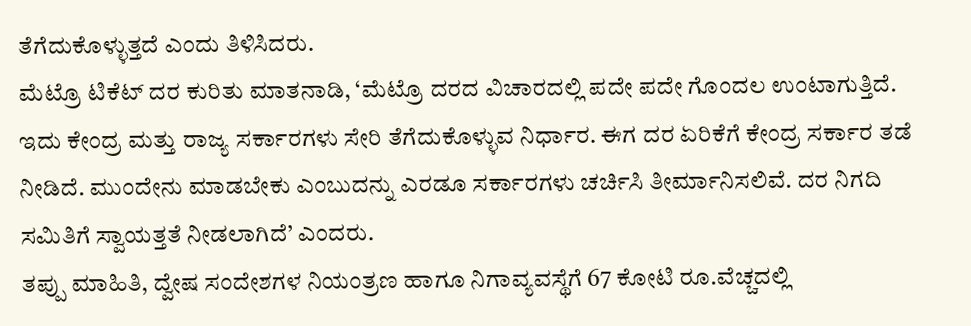ತೆಗೆದುಕೊಳ್ಳುತ್ತದೆ ಎಂದು ತಿಳಿಸಿದರು.
ಮೆಟ್ರೊ ಟಿಕೆಟ್ ದರ ಕುರಿತು ಮಾತನಾಡಿ, ‘ಮೆಟ್ರೊ ದರದ ವಿಚಾರದಲ್ಲಿ ಪದೇ ಪದೇ ಗೊಂದಲ ಉಂಟಾಗುತ್ತಿದೆ. ಇದು ಕೇಂದ್ರ ಮತ್ತು ರಾಜ್ಯ ಸರ್ಕಾರಗಳು ಸೇರಿ ತೆಗೆದುಕೊಳ್ಳುವ ನಿರ್ಧಾರ. ಈಗ ದರ ಏರಿಕೆಗೆ ಕೇಂದ್ರ ಸರ್ಕಾರ ತಡೆ ನೀಡಿದೆ. ಮುಂದೇನು ಮಾಡಬೇಕು ಎಂಬುದನ್ನು ಎರಡೂ ಸರ್ಕಾರಗಳು ಚರ್ಚಿಸಿ ತೀರ್ಮಾನಿಸಲಿವೆ. ದರ ನಿಗದಿ ಸಮಿತಿಗೆ ಸ್ವಾಯತ್ತತೆ ನೀಡಲಾಗಿದೆ’ ಎಂದರು.
ತಪ್ಪು ಮಾಹಿತಿ, ದ್ವೇಷ ಸಂದೇಶಗಳ ನಿಯಂತ್ರಣ ಹಾಗೂ ನಿಗಾವ್ಯವಸ್ಥೆಗೆ 67 ಕೋಟಿ ರೂ.ವೆಚ್ಚದಲ್ಲಿ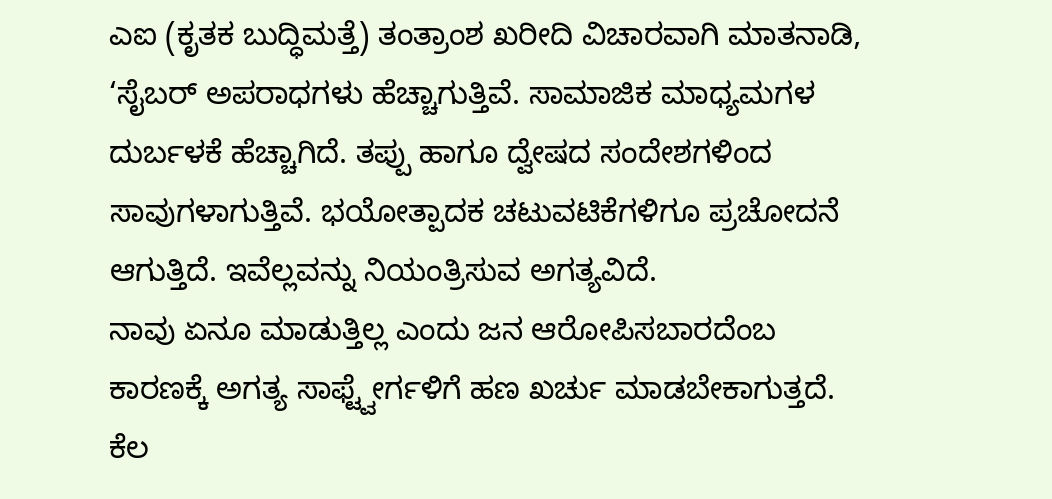ಎಐ (ಕೃತಕ ಬುದ್ಧಿಮತ್ತೆ) ತಂತ್ರಾಂಶ ಖರೀದಿ ವಿಚಾರವಾಗಿ ಮಾತನಾಡಿ, ‘ಸೈಬರ್ ಅಪರಾಧಗಳು ಹೆಚ್ಚಾಗುತ್ತಿವೆ. ಸಾಮಾಜಿಕ ಮಾಧ್ಯಮಗಳ ದುರ್ಬಳಕೆ ಹೆಚ್ಚಾಗಿದೆ. ತಪ್ಪು ಹಾಗೂ ದ್ವೇಷದ ಸಂದೇಶಗಳಿಂದ ಸಾವುಗಳಾಗುತ್ತಿವೆ. ಭಯೋತ್ಪಾದಕ ಚಟುವಟಿಕೆಗಳಿಗೂ ಪ್ರಚೋದನೆ ಆಗುತ್ತಿದೆ. ಇವೆಲ್ಲವನ್ನು ನಿಯಂತ್ರಿಸುವ ಅಗತ್ಯವಿದೆ.
ನಾವು ಏನೂ ಮಾಡುತ್ತಿಲ್ಲ ಎಂದು ಜನ ಆರೋಪಿಸಬಾರದೆಂಬ ಕಾರಣಕ್ಕೆ ಅಗತ್ಯ ಸಾಫ್ಟ್ವೇರ್ಗಳಿಗೆ ಹಣ ಖರ್ಚು ಮಾಡಬೇಕಾಗುತ್ತದೆ. ಕೆಲ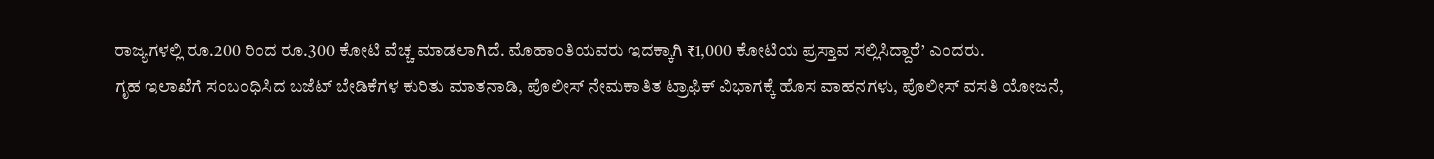ರಾಜ್ಯಗಳಲ್ಲಿ ರೂ.200 ರಿಂದ ರೂ.300 ಕೋಟಿ ವೆಚ್ಚ ಮಾಡಲಾಗಿದೆ. ಮೊಹಾಂತಿಯವರು ಇದಕ್ಕಾಗಿ ₹1,000 ಕೋಟಿಯ ಪ್ರಸ್ತಾವ ಸಲ್ಲಿಸಿದ್ದಾರೆ’ ಎಂದರು.
ಗೃಹ ಇಲಾಖೆಗೆ ಸಂಬಂಧಿಸಿದ ಬಜೆಟ್ ಬೇಡಿಕೆಗಳ ಕುರಿತು ಮಾತನಾಡಿ, ಪೊಲೀಸ್ ನೇಮಕಾತಿತ ಟ್ರಾಫಿಕ್ ವಿಭಾಗಕ್ಕೆ ಹೊಸ ವಾಹನಗಳು, ಪೊಲೀಸ್ ವಸತಿ ಯೋಜನೆ,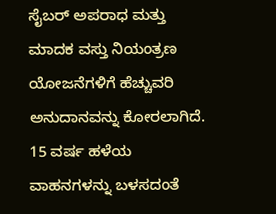ಸೈಬರ್ ಅಪರಾಧ ಮತ್ತು ಮಾದಕ ವಸ್ತು ನಿಯಂತ್ರಣ ಯೋಜನೆಗಳಿಗೆ ಹೆಚ್ಚುವರಿ ಅನುದಾನವನ್ನು ಕೋರಲಾಗಿದೆ. 15 ವರ್ಷ ಹಳೆಯ ವಾಹನಗಳನ್ನು ಬಳಸದಂತೆ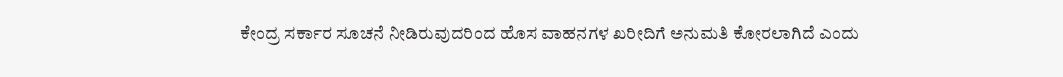ಕೇಂದ್ರ ಸರ್ಕಾರ ಸೂಚನೆ ನೀಡಿರುವುದರಿಂದ ಹೊಸ ವಾಹನಗಳ ಖರೀದಿಗೆ ಅನುಮತಿ ಕೋರಲಾಗಿದೆ ಎಂದು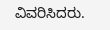ವಿವರಿಸಿದರು.